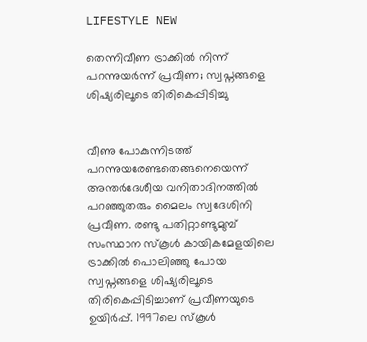LIFESTYLE NEW

തെന്നിവീണ ട്രാക്കിൽ നിന്ന് പറന്നുയർന്ന് പ്രവീണ; സ്വപ്നങ്ങളെ ശിഷ്യരിലൂടെ തിരികെപ്പിടിച്ചു


വീണു പോകുന്നിടത്ത് പറന്നുയരേണ്ടതെങ്ങനെയെന്ന് അന്തർദേശീയ വനിതാദിനത്തിൽ പറഞ്ഞുതരും മൈലം സ്വദേശിനി പ്രവീണ. രണ്ടു പതിറ്റാണ്ടുമുമ്പ് സംസ്ഥാന സ്‌കൂൾ കായികമേളയിലെ ട്രാക്കിൽ പൊലിഞ്ഞു പോയ സ്വപ്നങ്ങളെ ശിഷ്യരിലൂടെ തിരികെപ്പിടിച്ചാണ് പ്രവീണയുടെ ഉയിർപ്പ്. 1997ലെ സ്‌കൂൾ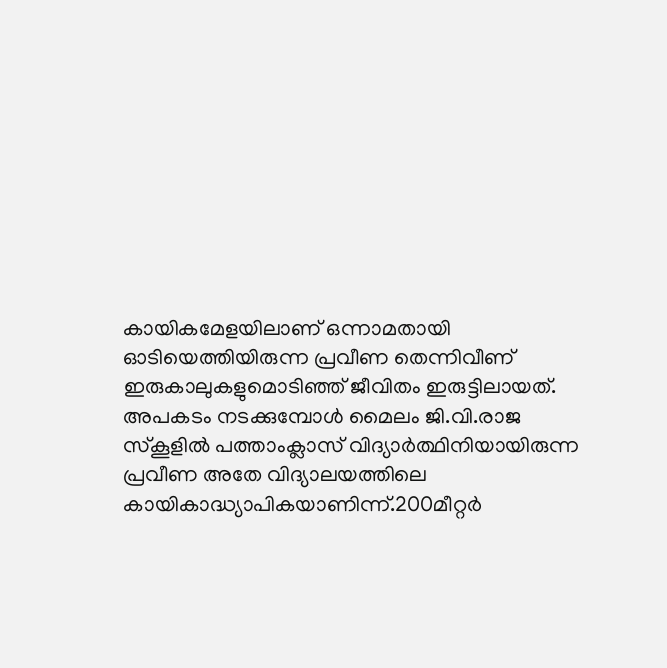കായികമേളയിലാണ് ഒന്നാമതായി ഓടിയെത്തിയിരുന്ന പ്രവീണ തെന്നിവീണ് ഇരുകാലുകളുമൊടിഞ്ഞ് ജീവിതം ഇരുട്ടിലായത്. അപകടം നടക്കുമ്പോൾ മൈലം ജി.വി.രാജ സ്‌കൂളിൽ പത്താംക്ലാസ് വിദ്യാർത്ഥിനിയായിരുന്ന പ്രവീണ അതേ വിദ്യാലയത്തിലെ കായികാദ്ധ്യാപികയാണിന്ന്.200മീറ്റർ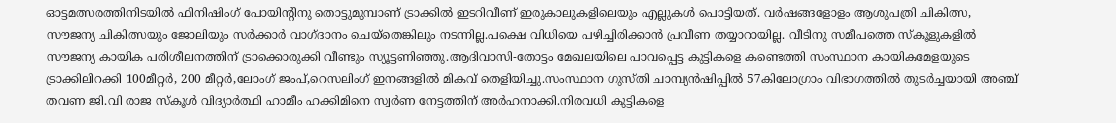ഓട്ടമത്സരത്തിനിടയിൽ ഫിനിഷിംഗ് പോയിന്റിനു തൊട്ടുമുമ്പാണ് ട്രാക്കിൽ ഇടറിവീണ് ഇരുകാലുകളിലെയും എല്ലുകൾ പൊട്ടിയത്. വർഷങ്ങളോളം ആശുപത്രി ചികിത്സ, സൗജന്യ ചികിത്സയും ജോലിയും സർക്കാർ വാഗ്ദാനം ചെയ്‌തെങ്കിലും നടന്നില്ല.പക്ഷെ വിധിയെ പഴിച്ചിരിക്കാൻ പ്രവീണ തയ്യാറായില്ല. വീടിനു സമീപത്തെ സ്‌കൂളുകളിൽ സൗജന്യ കായിക പരിശീലനത്തിന് ട്രാക്കൊരുക്കി വീണ്ടും സ്യൂട്ടണിഞ്ഞു.ആദിവാസി-തോട്ടം മേഖലയിലെ പാവപ്പെട്ട കുട്ടികളെ കണ്ടെത്തി സംസ്ഥാന കായികമേളയുടെ ട്രാക്കിലിറക്കി 100മീറ്റർ, 200 മീറ്റർ,ലോംഗ് ജംപ്,റെസലിംഗ് ഇനങ്ങളിൽ മികവ് തെളിയിച്ചു.സംസ്ഥാന ഗുസ്തി ചാമ്പ്യൻഷിപ്പിൽ 57കിലോഗ്രാം വിഭാഗത്തിൽ തുടർച്ചയായി അഞ്ച് തവണ ജി.വി രാജ സ്കൂൾ വിദ്യാർത്ഥി ഹാമീം ഹക്കിമിനെ സ്വർണ നേട്ടത്തിന് അർഹനാക്കി.നിരവധി കുട്ടികളെ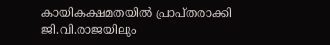കായികക്ഷമതയിൽ പ്രാപ്തരാക്കി ജി.വി.രാജയിലും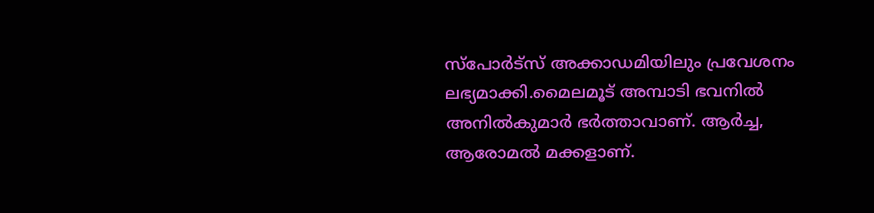സ്പോർട്സ് അക്കാഡമിയിലും പ്രവേശനം ലഭ്യമാക്കി.മൈലമൂട് അമ്പാടി ഭവനിൽ അനിൽകുമാർ ഭർത്താവാണ്. ആർച്ച, ആരോമൽ മക്കളാണ്.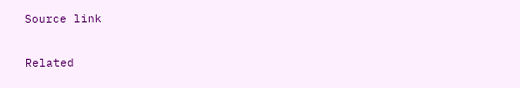Source link

Related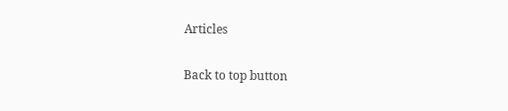Articles

Back to top button